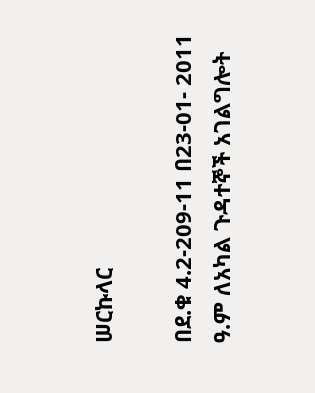ሠርኩላር

በደ.ቁ 4.2-209-11 በ23-01- 2011 ዓ.ም ለአካል ጉዳተኞች አገልግሎት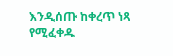እንዲሰጡ ከቀረጥ ነጻ የሚፈቀዱ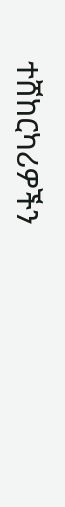ተሸከርካሪዎችን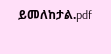ይመለከታል.pdf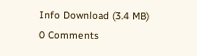Info Download (3.4 MB)
0 Comments